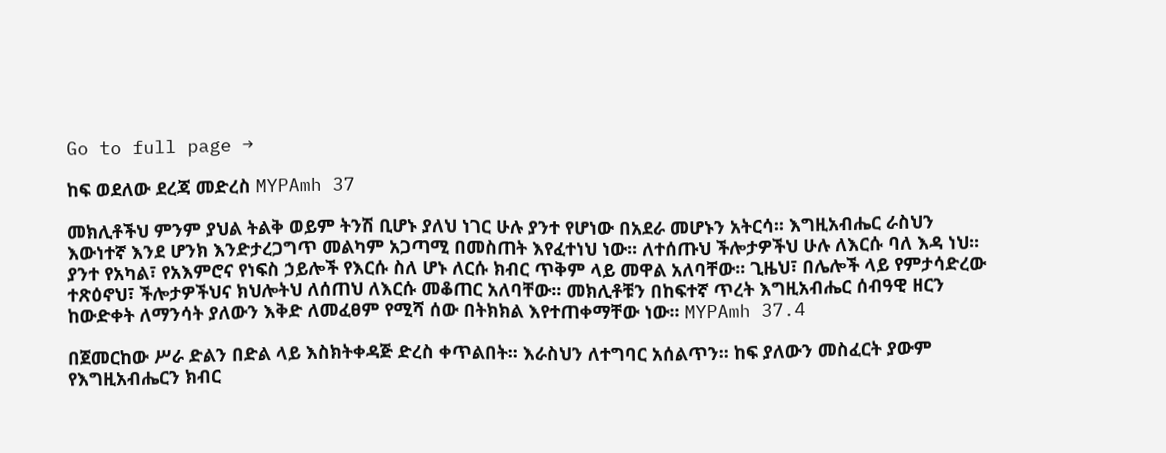Go to full page →

ከፍ ወደለው ደረጃ መድረስ MYPAmh 37

መክሊቶችህ ምንም ያህል ትልቅ ወይም ትንሽ ቢሆኑ ያለህ ነገር ሁሉ ያንተ የሆነው በአደራ መሆኑን አትርሳ፡፡ እግዚአብሔር ራስህን እውነተኛ እንደ ሆንክ እንድታረጋግጥ መልካም አጋጣሚ በመስጠት እየፈተነህ ነው፡፡ ለተሰጡህ ችሎታዎችህ ሁሉ ለእርሱ ባለ እዳ ነህ፡፡ ያንተ የአካል፣ የአእምሮና የነፍስ ኃይሎች የእርሱ ስለ ሆኑ ለርሱ ክብር ጥቅም ላይ መዋል አለባቸው፡፡ ጊዜህ፣ በሌሎች ላይ የምታሳድረው ተጽዕኖህ፣ ችሎታዎችህና ክህሎትህ ለሰጠህ ለእርሱ መቆጠር አለባቸው፡፡ መክሊቶቹን በከፍተኛ ጥረት እግዚአብሔር ሰብዓዊ ዘርን ከውድቀት ለማንሳት ያለውን እቅድ ለመፈፀም የሚሻ ሰው በትክክል እየተጠቀማቸው ነው፡፡ MYPAmh 37.4

በጀመርከው ሥራ ድልን በድል ላይ እስክትቀዳጅ ድረስ ቀጥልበት፡፡ እራስህን ለተግባር አሰልጥን፡፡ ከፍ ያለውን መስፈርት ያውም የእግዚአብሔርን ክብር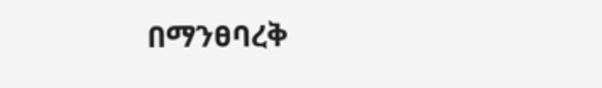በማንፀባረቅ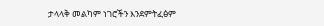ታላላቅ መልካም ነገሮችን እንደምትፈፅም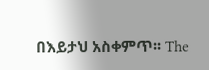በእይታህ አስቀምጥ፡፡ The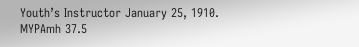Youth’s Instructor January 25, 1910. MYPAmh 37.5